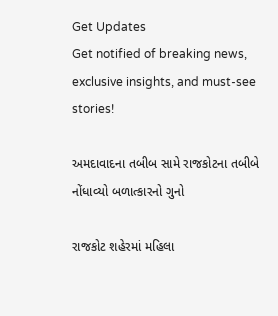Get Updates
Get notified of breaking news, exclusive insights, and must-see stories!

અમદાવાદના તબીબ સામે રાજકોટના તબીબે નોંધાવ્યો બળાત્કારનો ગુનો

રાજકોટ શહેરમાં મહિલા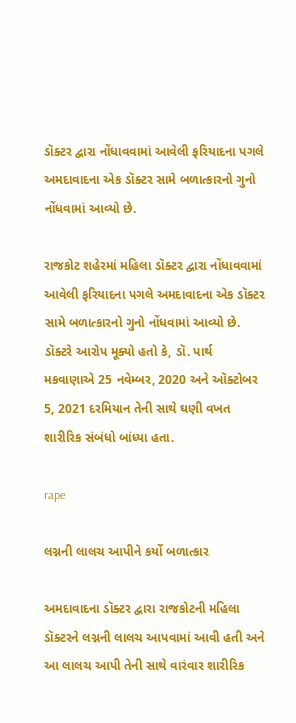ડૉક્ટર દ્વારા નોંધાવવામાં આવેલી ફરિયાદના પગલે અમદાવાદના એક ડૉક્ટર સામે બળાત્કારનો ગુનો નોંધવામાં આવ્યો છે.

રાજકોટ શહેરમાં મહિલા ડૉક્ટર દ્વારા નોંધાવવામાં આવેલી ફરિયાદના પગલે અમદાવાદના એક ડૉક્ટર સામે બળાત્કારનો ગુનો નોંધવામાં આવ્યો છે. ડૉક્ટરે આરોપ મૂક્યો હતો કે, ડૉ. પાર્થ મકવાણાએ 25 નવેમ્બર, 2020 અને ઑક્ટોબર 5, 2021 દરમિયાન તેની સાથે ઘણી વખત શારીરિક સંબંધો બાંધ્યા હતા.

rape

લગ્નની લાલચ આપીને કર્યો બળાત્કાર

અમદાવાદના ડૉક્ટર દ્વારા રાજકોટની મહિલા ડૉક્ટરને લગ્નની લાલચ આપવામાં આવી હતી અને આ લાલચ આપી તેની સાથે વારંવાર શારીરિક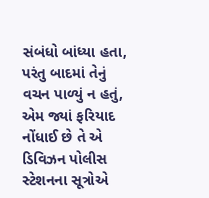સંબંધો બાંધ્યા હતા, પરંતુ બાદમાં તેનું વચન પાળ્યું ન હતું, એમ જ્યાં ફરિયાદ નોંધાઈ છે તે એ ડિવિઝન પોલીસ સ્ટેશનના સૂત્રોએ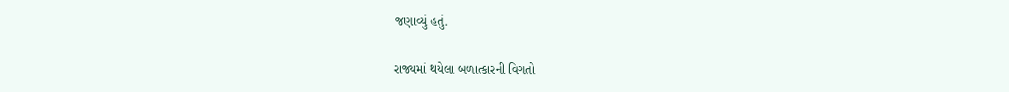જણાવ્યું હતું.

રાજ્યમાં થયેલા બળાત્કારની વિગતો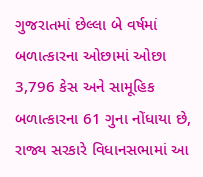ગુજરાતમાં છેલ્લા બે વર્ષમાં બળાત્કારના ઓછામાં ઓછા 3,796 કેસ અને સામૂહિક બળાત્કારના 61 ગુના નોંધાયા છે, રાજ્ય સરકારે વિધાનસભામાં આ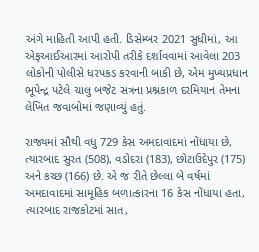અંગે માહિતી આપી હતી. ડિસેમ્બર 2021 સુધીમાં, આ એફઆઈઆરમાં આરોપી તરીકે દર્શાવવામાં આવેલા 203 લોકોની પોલીસે ધરપકડ કરવાની બાકી છે, એમ મુખ્યપ્રધાન ભૂપેન્દ્ર પટેલે ચાલુ બજેટ સત્રના પ્રશ્નકાળ દરમિયાન તેમના લેખિત જવાબોમાં જણાવ્યું હતું.

રાજ્યમાં સૌથી વધુ 729 કેસ અમદાવાદમાં નોંધાયા છે, ત્યારબાદ સુરત (508), વડોદરા (183), છોટાઉદેપુર (175) અને કચ્છ (166) છે. એ જ રીતે છેલ્લા બે વર્ષમાં અમદાવાદમાં સામૂહિક બળાત્કારના 16 કેસ નોંધાયા હતા, ત્યારબાદ રાજકોટમાં સાત,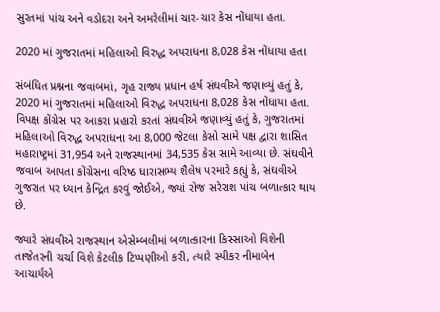સુરતમાં પાંચ અને વડોદરા અને અમરેલીમાં ચાર-ચાર કેસ નોંધાયા હતા.

2020 માં ગુજરાતમાં મહિલાઓ વિરુદ્ધ અપરાધના 8,028 કેસ નોંધાયા હતા

સંબંધિત પ્રશ્નના જવાબમાં, ગૃહ રાજ્ય પ્રધાન હર્ષ સંઘવીએ જણાવ્યું હતું કે, 2020 માં ગુજરાતમાં મહિલાઓ વિરુદ્ધ અપરાધના 8,028 કેસ નોંધાયા હતા. વિપક્ષ કોંગ્રેસ પર આકરા પ્રહારો કરતાં સંઘવીએ જણાવ્યું હતું કે, ગુજરાતમાં મહિલાઓ વિરુદ્ધ અપરાધના આ 8,000 જેટલા કેસો સામે પક્ષ દ્વારા શાસિત મહારાષ્ટ્રમાં 31,954 અને રાજસ્થાનમાં 34,535 કેસ સામે આવ્યા છે. સંઘવીને જવાબ આપતા કોંગ્રેસના વરિષ્ઠ ધારાસભ્ય શૈલેષ પરમારે કહ્યું કે, સંઘવીએ ગુજરાત પર ધ્યાન કેન્દ્રિત કરવું જોઈએ, જ્યાં રોજ સરેરાશ પાંચ બળાત્કાર થાય છે.

જ્યારે સંઘવીએ રાજસ્થાન એસેમ્બલીમાં બળાત્કારના કિસ્સાઓ વિશેની તાજેતરની ચર્ચા વિશે કેટલીક ટિપ્પણીઓ કરી, ત્યારે સ્પીકર નીમાબેન આચાર્યએ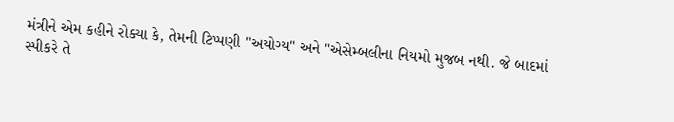મંત્રીને એમ કહીને રોક્યા કે, તેમની ટિપ્પણી "અયોગ્ય" અને "એસેમ્બલીના નિયમો મુજબ નથી. જે બાદમાં સ્પીકરે તે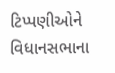ટિપ્પણીઓને વિધાનસભાના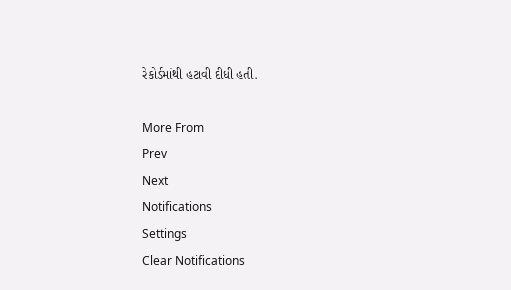રેકોર્ડમાંથી હટાવી દીધી હતી.

More From
Prev
Next
Notifications
Settings
Clear Notifications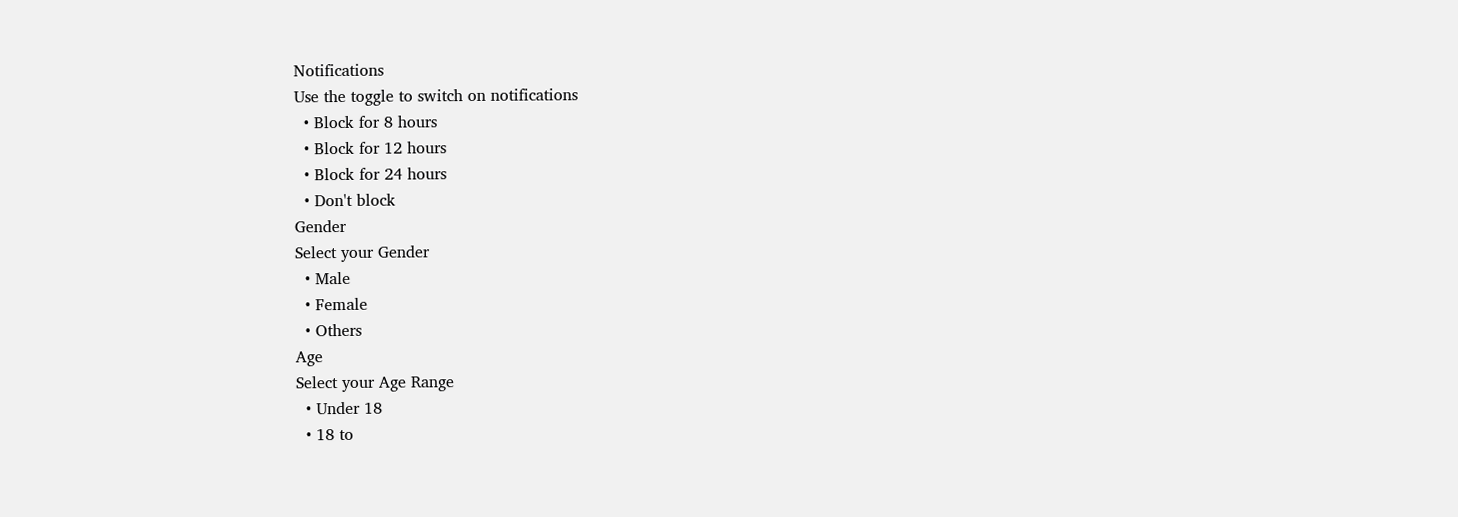Notifications
Use the toggle to switch on notifications
  • Block for 8 hours
  • Block for 12 hours
  • Block for 24 hours
  • Don't block
Gender
Select your Gender
  • Male
  • Female
  • Others
Age
Select your Age Range
  • Under 18
  • 18 to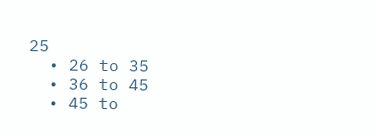25
  • 26 to 35
  • 36 to 45
  • 45 to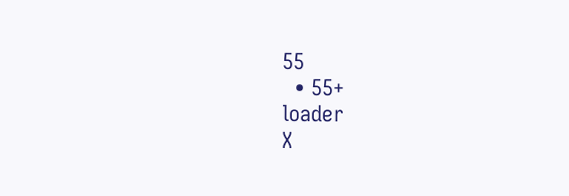55
  • 55+
loader
X